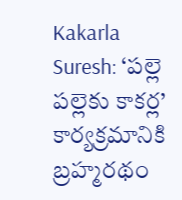Kakarla Suresh: ‘పల్లె పల్లెకు కాకర్ల’ కార్యక్రమానికి బ్రహ్మరథం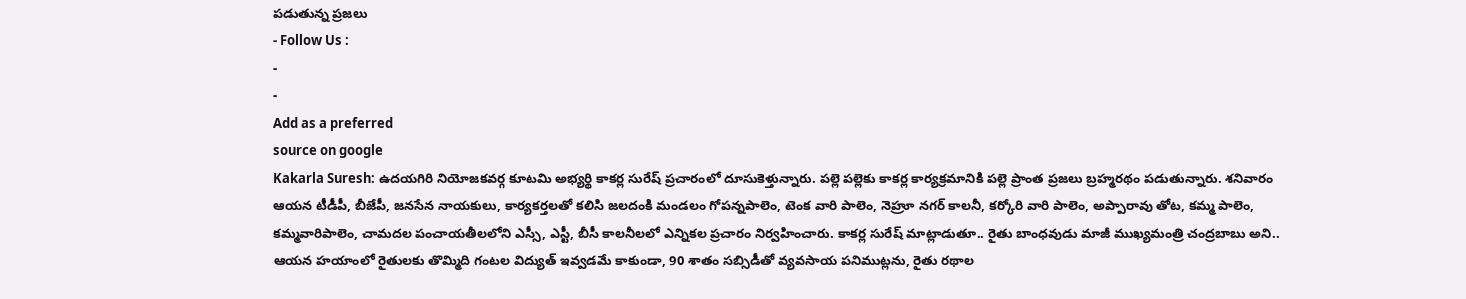పడుతున్న ప్రజలు
- Follow Us :
-
-
Add as a preferred
source on google
Kakarla Suresh: ఉదయగిరి నియోజకవర్గ కూటమి అభ్యర్థి కాకర్ల సురేష్ ప్రచారంలో దూసుకెళ్తున్నారు. పల్లె పల్లెకు కాకర్ల కార్యక్రమానికి పల్లె ప్రాంత ప్రజలు బ్రహ్మరథం పడుతున్నారు. శనివారం ఆయన టీడీపీ, బీజేపీ, జనసేన నాయకులు, కార్యకర్తలతో కలిసి జలదంకి మండలం గోపన్నపాలెం, టెంక వారి పాలెం, నెహ్రూ నగర్ కాలనీ, కర్కోరి వారి పాలెం, అప్పారావు తోట, కమ్మ పాలెం, కమ్మవారిపాలెం, చామదల పంచాయతీలలోని ఎస్సీ, ఎస్టీ, బీసీ కాలనీలలో ఎన్నికల ప్రచారం నిర్వహించారు. కాకర్ల సురేష్ మాట్లాడుతూ.. రైతు బాంధవుడు మాజీ ముఖ్యమంత్రి చంద్రబాబు అని.. ఆయన హయాంలో రైతులకు తొమ్మిది గంటల విద్యుత్ ఇవ్వడమే కాకుండా, 90 శాతం సబ్సిడీతో వ్యవసాయ పనిముట్లను, రైతు రథాల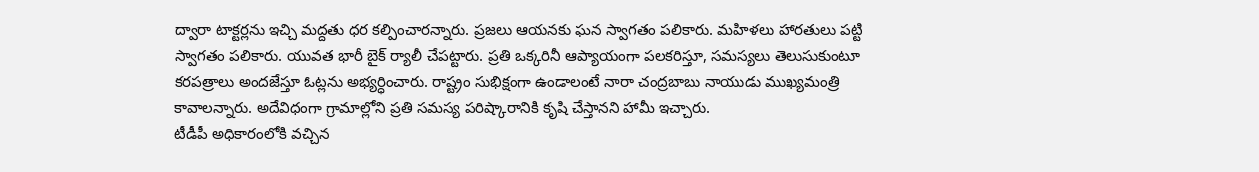ద్వారా టాక్టర్లను ఇచ్చి మద్దతు ధర కల్పించారన్నారు. ప్రజలు ఆయనకు ఘన స్వాగతం పలికారు. మహిళలు హారతులు పట్టి స్వాగతం పలికారు. యువత భారీ బైక్ ర్యాలీ చేపట్టారు. ప్రతి ఒక్కరినీ ఆప్యాయంగా పలకరిస్తూ, సమస్యలు తెలుసుకుంటూ కరపత్రాలు అందజేస్తూ ఓట్లను అభ్యర్ధించారు. రాష్ట్రం సుభిక్షంగా ఉండాలంటే నారా చంద్రబాబు నాయుడు ముఖ్యమంత్రి కావాలన్నారు. అదేవిధంగా గ్రామాల్లోని ప్రతి సమస్య పరిష్కారానికి కృషి చేస్తానని హామీ ఇచ్చారు.
టీడీపీ అధికారంలోకి వచ్చిన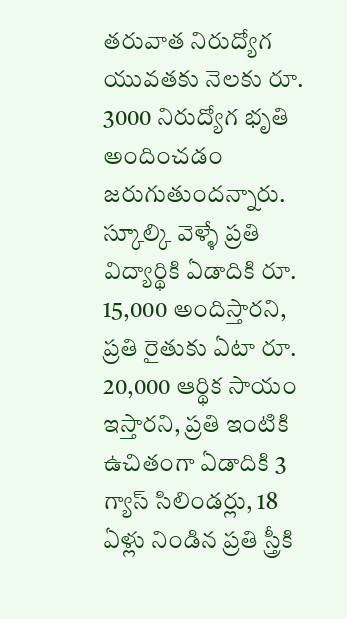తరువాత నిరుద్యోగ యువతకు నెలకు రూ. 3000 నిరుద్యోగ భృతి అందించడం జరుగుతుందన్నారు. స్కూల్కి వెళ్ళే ప్రతి విద్యార్థికి ఏడాదికి రూ. 15,000 అందిస్తారని, ప్రతి రైతుకు ఏటా రూ. 20,000 ఆర్థిక సాయం ఇస్తారని, ప్రతి ఇంటికి ఉచితంగా ఏడాదికి 3 గ్యాస్ సిలిండర్లు, 18 ఏళ్లు నిండిన ప్రతి స్త్రీకి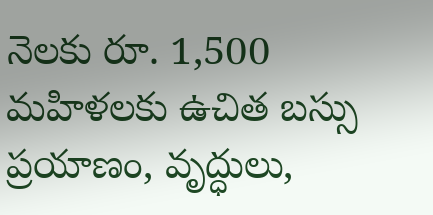నెలకు రూ. 1,500 మహిళలకు ఉచిత బస్సు ప్రయాణం, వృద్ధులు,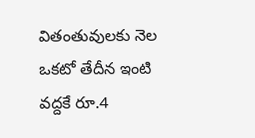వితంతువులకు నెల ఒకటో తేదీన ఇంటి వద్దకే రూ.4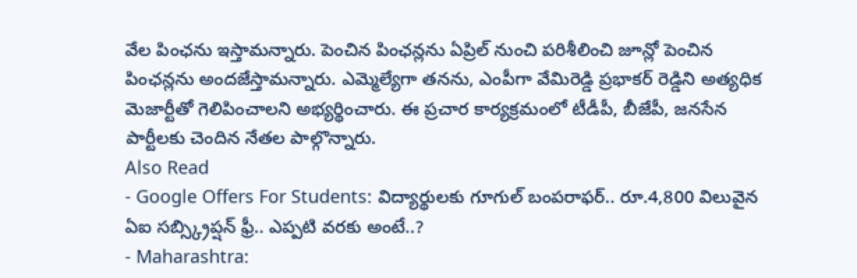వేల పింఛను ఇస్తామన్నారు. పెంచిన పింఛన్లను ఏప్రిల్ నుంచి పరిశీలించి జూన్లో పెంచిన పింఛన్లను అందజేస్తామన్నారు. ఎమ్మెల్యేగా తనను, ఎంపీగా వేమిరెడ్డి ప్రభాకర్ రెడ్డిని అత్యధిక మెజార్టీతో గెలిపించాలని అభ్యర్థించారు. ఈ ప్రచార కార్యక్రమంలో టీడీపీ, బీజేపీ, జనసేన పార్టీలకు చెందిన నేతల పాల్గొన్నారు.
Also Read
- Google Offers For Students: విద్యార్థులకు గూగుల్ బంపరాఫర్.. రూ.4,800 విలువైన ఏఐ సబ్స్క్రిప్షన్ ఫ్రీ.. ఎప్పటి వరకు అంటే..?
- Maharashtra: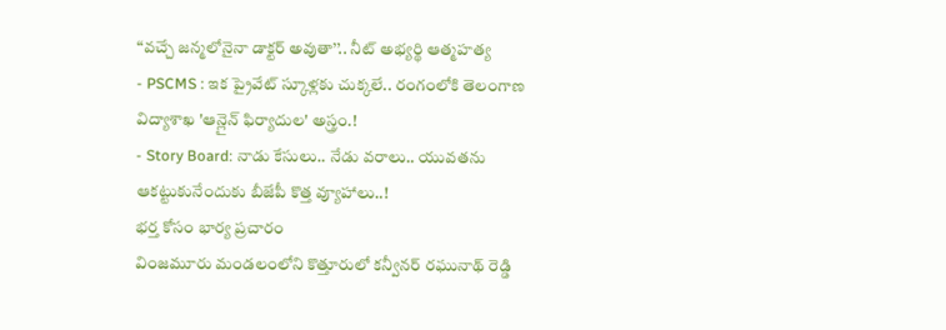‘‘వచ్చే జన్మలోనైనా డాక్టర్ అవుతా’’.. నీట్ అభ్యర్థి ఆత్మహత్య
- PSCMS : ఇక ప్రైవేట్ స్కూళ్లకు చుక్కలే.. రంగంలోకి తెలంగాణ విద్యాశాఖ 'ఆన్లైన్ ఫిర్యాదుల' అస్త్రం.!
- Story Board: నాడు కేసులు.. నేడు వరాలు.. యువతను ఆకట్టుకునేందుకు బీజేపీ కొత్త వ్యూహాలు..!
భర్త కోసం భార్య ప్రచారం
వింజమూరు మండలంలోని కొత్తూరులో కన్వీనర్ రఘునాథ్ రెడ్డి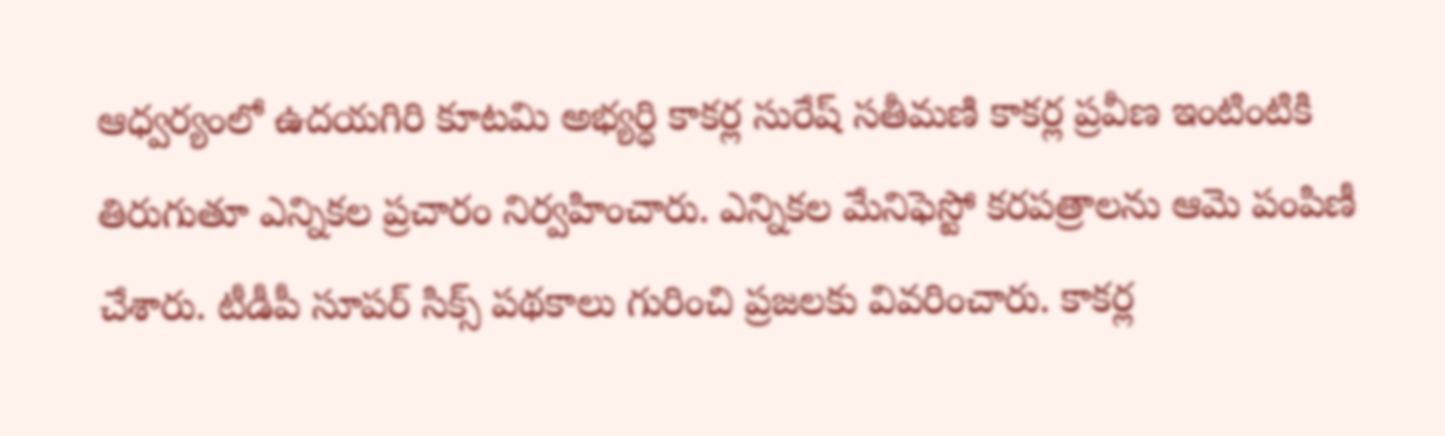ఆధ్వర్యంలో ఉదయగిరి కూటమి అభ్యర్ధి కాకర్ల సురేష్ సతీమణి కాకర్ల ప్రవీణ ఇంటింటికి తిరుగుతూ ఎన్నికల ప్రచారం నిర్వహించారు. ఎన్నికల మేనిఫెస్టో కరపత్రాలను ఆమె పంపిణీ చేశారు. టీడీపీ సూపర్ సిక్స్ పథకాలు గురించి ప్రజలకు వివరించారు. కాకర్ల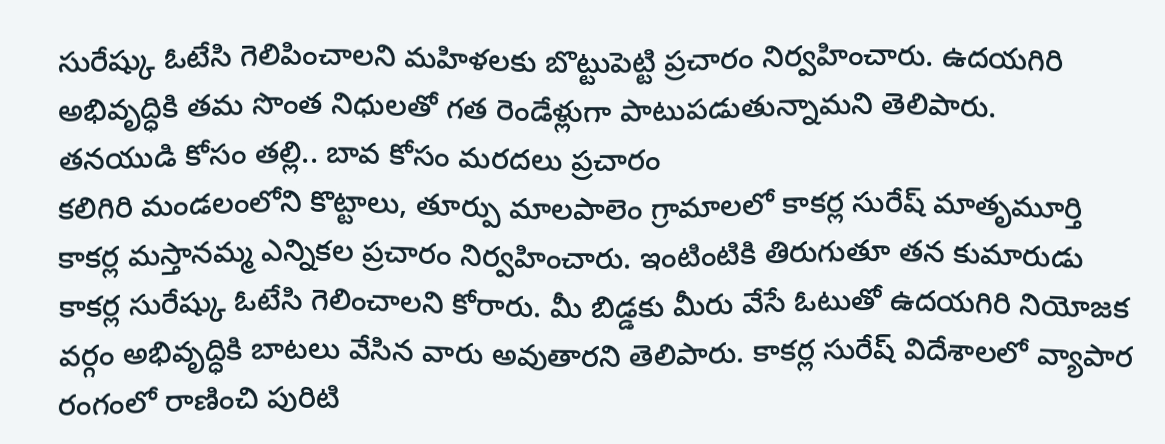సురేష్కు ఓటేసి గెలిపించాలని మహిళలకు బొట్టుపెట్టి ప్రచారం నిర్వహించారు. ఉదయగిరి అభివృద్ధికి తమ సొంత నిధులతో గత రెండేళ్లుగా పాటుపడుతున్నామని తెలిపారు.
తనయుడి కోసం తల్లి.. బావ కోసం మరదలు ప్రచారం
కలిగిరి మండలంలోని కొట్టాలు, తూర్పు మాలపాలెం గ్రామాలలో కాకర్ల సురేష్ మాతృమూర్తి కాకర్ల మస్తానమ్మ ఎన్నికల ప్రచారం నిర్వహించారు. ఇంటింటికి తిరుగుతూ తన కుమారుడు కాకర్ల సురేష్కు ఓటేసి గెలించాలని కోరారు. మీ బిడ్డకు మీరు వేసే ఓటుతో ఉదయగిరి నియోజక వర్గం అభివృద్ధికి బాటలు వేసిన వారు అవుతారని తెలిపారు. కాకర్ల సురేష్ విదేశాలలో వ్యాపార రంగంలో రాణించి పురిటి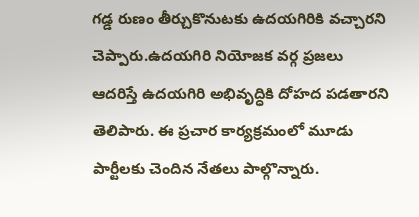గడ్డ రుణం తీర్చుకొనుటకు ఉదయగిరికి వచ్చారని చెప్పారు.ఉదయగిరి నియోజక వర్గ ప్రజలు ఆదరిస్తే ఉదయగిరి అభివృద్ధికి దోహద పడతారని తెలిపారు. ఈ ప్రచార కార్యక్రమంలో మూడు పార్టీలకు చెందిన నేతలు పాల్గొన్నారు.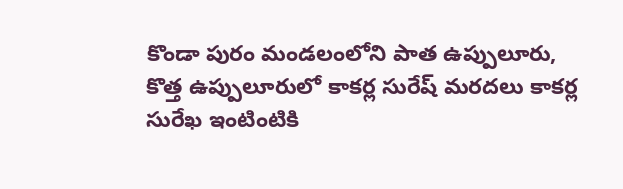కొండా పురం మండలంలోని పాత ఉప్పులూరు, కొత్త ఉప్పులూరులో కాకర్ల సురేష్ మరదలు కాకర్ల సురేఖ ఇంటింటికి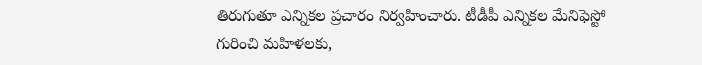తిరుగుతూ ఎన్నికల ప్రచారం నిర్వహించారు. టీడీపీ ఎన్నికల మేనిఫెస్టో గురించి మహిళలకు,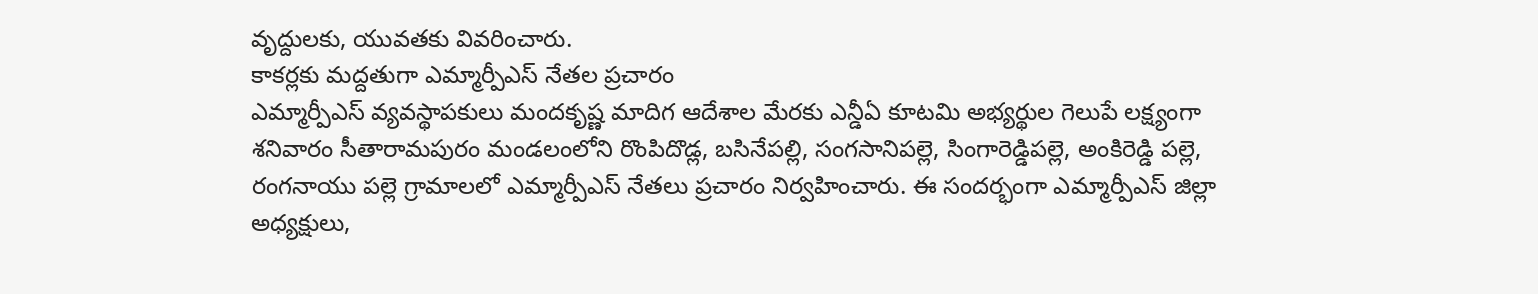వృద్దులకు, యువతకు వివరించారు.
కాకర్లకు మద్దతుగా ఎమ్మార్పీఎస్ నేతల ప్రచారం
ఎమ్మార్పీఎస్ వ్యవస్థాపకులు మందకృష్ణ మాదిగ ఆదేశాల మేరకు ఎన్డీఏ కూటమి అభ్యర్థుల గెలుపే లక్ష్యంగా శనివారం సీతారామపురం మండలంలోని రొంపిదొడ్ల, బసినేపల్లి, సంగసానిపల్లె, సింగారెడ్డిపల్లె, అంకిరెడ్డి పల్లె, రంగనాయు పల్లె గ్రామాలలో ఎమ్మార్పీఎస్ నేతలు ప్రచారం నిర్వహించారు. ఈ సందర్భంగా ఎమ్మార్పీఎస్ జిల్లా అధ్యక్షులు,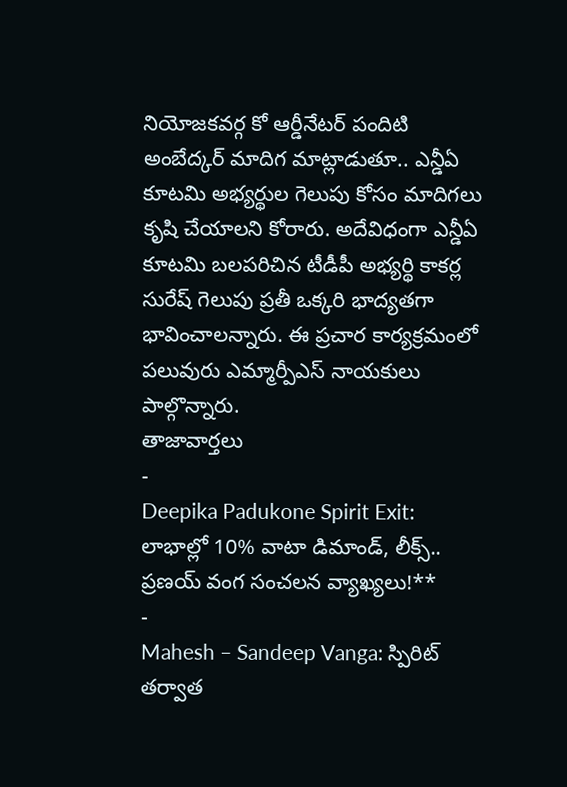నియోజకవర్గ కో ఆర్డీనేటర్ పందిటి అంబేద్కర్ మాదిగ మాట్లాడుతూ.. ఎన్డీఏ కూటమి అభ్యర్థుల గెలుపు కోసం మాదిగలు కృషి చేయాలని కోరారు. అదేవిధంగా ఎన్డీఏ కూటమి బలపరిచిన టీడీపీ అభ్యర్థి కాకర్ల సురేష్ గెలుపు ప్రతీ ఒక్కరి భాద్యతగా భావించాలన్నారు. ఈ ప్రచార కార్యక్రమంలో పలువురు ఎమ్మార్పీఎస్ నాయకులు పాల్గొన్నారు.
తాజావార్తలు
-
Deepika Padukone Spirit Exit: లాభాల్లో 10% వాటా డిమాండ్, లీక్స్.. ప్రణయ్ వంగ సంచలన వ్యాఖ్యలు!**
-
Mahesh – Sandeep Vanga: స్పిరిట్ తర్వాత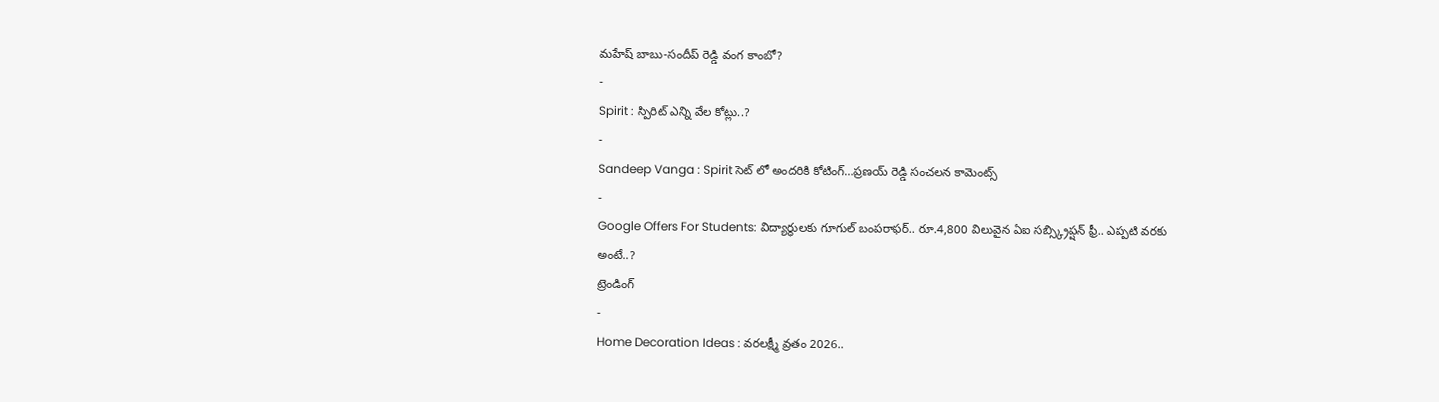మహేష్ బాబు-సందీప్ రెడ్డి వంగ కాంబో?
-
Spirit : స్పిరిట్ ఎన్ని వేల కోట్లు..?
-
Sandeep Vanga : Spirit సెట్ లో అందరికి కోటింగ్…ప్రణయ్ రెడ్డి సంచలన కామెంట్స్
-
Google Offers For Students: విద్యార్థులకు గూగుల్ బంపరాఫర్.. రూ.4,800 విలువైన ఏఐ సబ్స్క్రిప్షన్ ఫ్రీ.. ఎప్పటి వరకు అంటే..?
ట్రెండింగ్
-
Home Decoration Ideas : వరలక్ష్మీ వ్రతం 2026..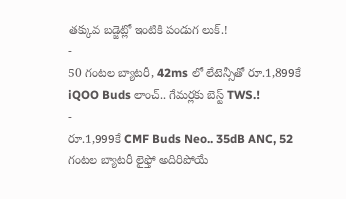తక్కువ బడ్జెట్లో ఇంటికి పండుగ లుక్.!
-
50 గంటల బ్యాటరీ, 42ms లో లేటెన్సీతో రూ.1,899కే iQOO Buds లాంచ్.. గేమర్లకు బెస్ట్ TWS.!
-
రూ.1,999కే CMF Buds Neo.. 35dB ANC, 52 గంటల బ్యాటరీ లైఫ్తో అదిరిపోయే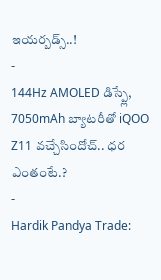ఇయర్బడ్స్..!
-
144Hz AMOLED డిస్ప్లే, 7050mAh బ్యాటరీతో iQOO Z11 వచ్చేసిందోచ్.. ధర ఎంతంటే.?
-
Hardik Pandya Trade: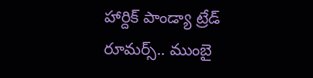హార్దిక్ పాండ్యా ట్రేడ్ రూమర్స్.. ముంబై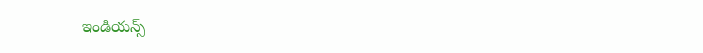ఇండియన్స్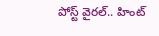పోస్ట్ వైరల్.. హింట్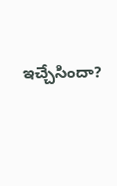ఇచ్చేసిందా?